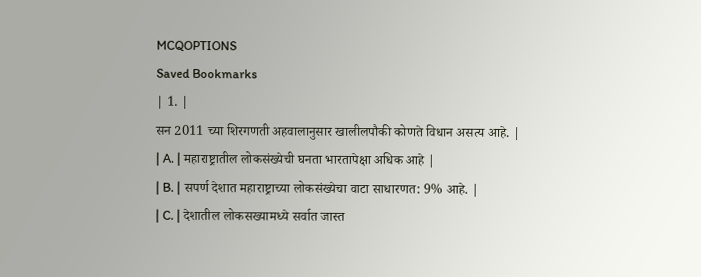MCQOPTIONS
Saved Bookmarks
| 1. |
सन 2011 च्या शिरगणती अहवालानुसार खालीलपौकी कोणते विधान असत्य आहे. |
| A. | महाराष्ट्रातील लोकसंख्येची घनता भारतापेक्षा अधिक आहे |
| B. | सपर्ण देशात महाराष्ट्राच्या लोकसंख्येचा वाटा साधारणत: 9% आहे. |
| C. | देशातील लोकसख्यामध्ये सर्वात जास्त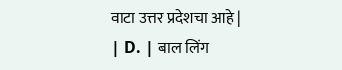वाटा उत्तर प्रदेशचा आहे |
| D. | बाल लिंग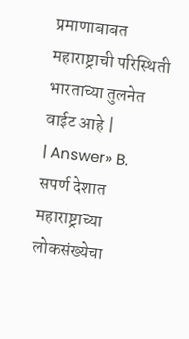प्रमाणाबाबत महाराष्ट्राची परिस्थिती भारताच्या तुलनेत वाईट आहे |
| Answer» B. सपर्ण देशात महाराष्ट्राच्या लोकसंख्येचा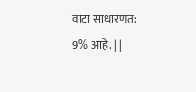वाटा साधारणत: 9% आहे. | |